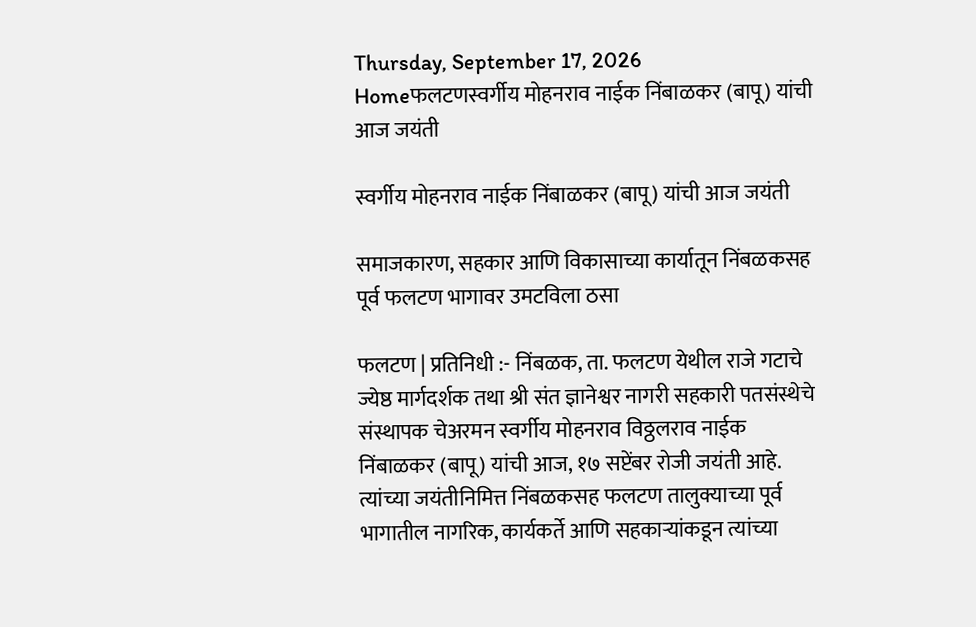Thursday, September 17, 2026
Homeफलटणस्वर्गीय मोहनराव नाईक निंबाळकर (बापू) यांची आज जयंती

स्वर्गीय मोहनराव नाईक निंबाळकर (बापू) यांची आज जयंती

समाजकारण, सहकार आणि विकासाच्या कार्यातून निंबळकसह पूर्व फलटण भागावर उमटविला ठसा

फलटण | प्रतिनिधी :- निंबळक, ता. फलटण येथील राजे गटाचे ज्येष्ठ मार्गदर्शक तथा श्री संत ज्ञानेश्वर नागरी सहकारी पतसंस्थेचे संस्थापक चेअरमन स्वर्गीय मोहनराव विठ्ठलराव नाईक निंबाळकर (बापू) यांची आज, १७ सप्टेंबर रोजी जयंती आहे. त्यांच्या जयंतीनिमित्त निंबळकसह फलटण तालुक्याच्या पूर्व भागातील नागरिक, कार्यकर्ते आणि सहकाऱ्यांकडून त्यांच्या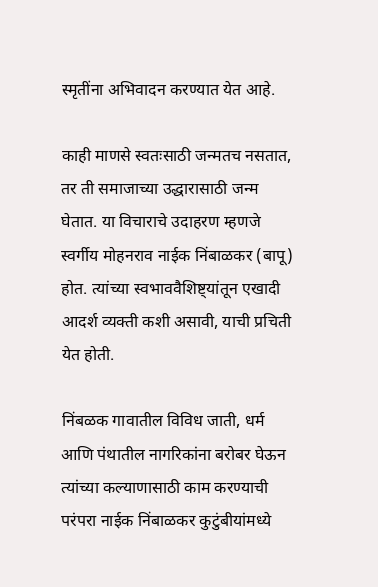स्मृतींना अभिवादन करण्यात येत आहे.

काही माणसे स्वतःसाठी जन्मतच नसतात, तर ती समाजाच्या उद्धारासाठी जन्म घेतात. या विचाराचे उदाहरण म्हणजे स्वर्गीय मोहनराव नाईक निंबाळकर (बापू) होत. त्यांच्या स्वभाववैशिष्ट्यांतून एखादी आदर्श व्यक्ती कशी असावी, याची प्रचिती येत होती.

निंबळक गावातील विविध जाती, धर्म आणि पंथातील नागरिकांना बरोबर घेऊन त्यांच्या कल्याणासाठी काम करण्याची परंपरा नाईक निंबाळकर कुटुंबीयांमध्ये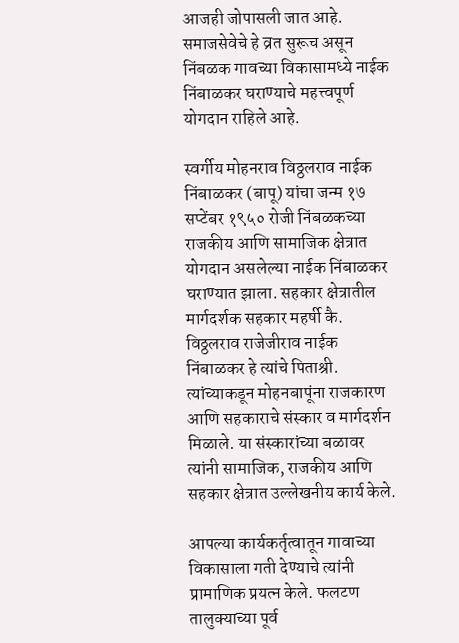आजही जोपासली जात आहे. समाजसेवेचे हे व्रत सुरूच असून निंबळक गावच्या विकासामध्ये नाईक निंबाळकर घराण्याचे महत्त्वपूर्ण योगदान राहिले आहे.

स्वर्गीय मोहनराव विठ्ठलराव नाईक निंबाळकर (बापू) यांचा जन्म १७ सप्टेंबर १९५० रोजी निंबळकच्या राजकीय आणि सामाजिक क्षेत्रात योगदान असलेल्या नाईक निंबाळकर घराण्यात झाला. सहकार क्षेत्रातील मार्गदर्शक सहकार महर्षी कै. विठ्ठलराव राजेजीराव नाईक निंबाळकर हे त्यांचे पिताश्री. त्यांच्याकडून मोहनबापूंना राजकारण आणि सहकाराचे संस्कार व मार्गदर्शन मिळाले. या संस्कारांच्या बळावर त्यांनी सामाजिक, राजकीय आणि सहकार क्षेत्रात उल्लेखनीय कार्य केले.

आपल्या कार्यकर्तृत्वातून गावाच्या विकासाला गती देण्याचे त्यांनी प्रामाणिक प्रयत्न केले. फलटण तालुक्याच्या पूर्व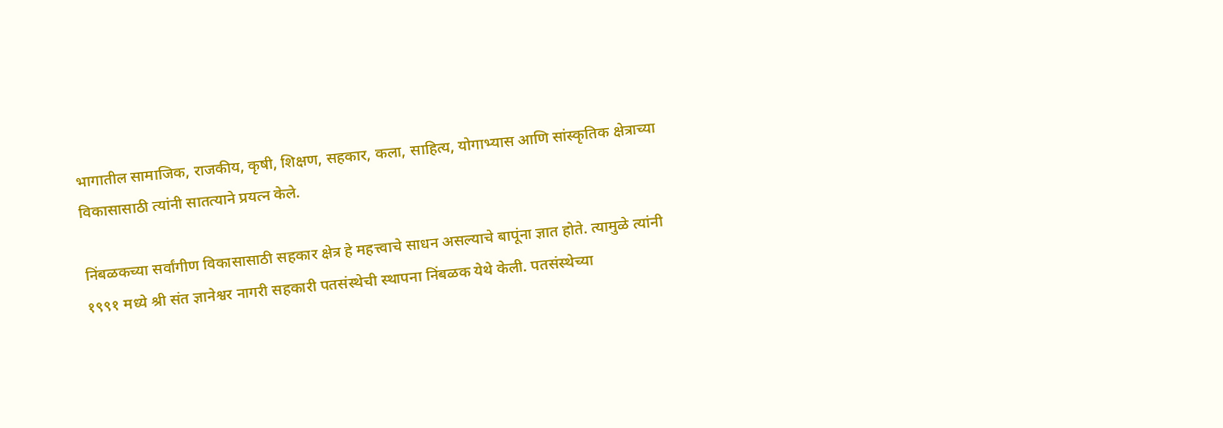भागातील सामाजिक, राजकीय, कृषी, शिक्षण, सहकार, कला, साहित्य, योगाभ्यास आणि सांस्कृतिक क्षेत्राच्या विकासासाठी त्यांनी सातत्याने प्रयत्न केले.

निंबळकच्या सर्वांगीण विकासासाठी सहकार क्षेत्र हे महत्त्वाचे साधन असल्याचे बापूंना ज्ञात होते. त्यामुळे त्यांनी १९९१ मध्ये श्री संत ज्ञानेश्वर नागरी सहकारी पतसंस्थेची स्थापना निंबळक येथे केली. पतसंस्थेच्या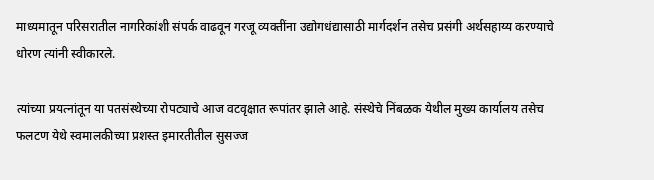माध्यमातून परिसरातील नागरिकांशी संपर्क वाढवून गरजू व्यक्तींना उद्योगधंद्यासाठी मार्गदर्शन तसेच प्रसंगी अर्थसहाय्य करण्याचे धोरण त्यांनी स्वीकारले.

त्यांच्या प्रयत्नांतून या पतसंस्थेच्या रोपट्याचे आज वटवृक्षात रूपांतर झाले आहे. संस्थेचे निंबळक येथील मुख्य कार्यालय तसेच फलटण येथे स्वमालकीच्या प्रशस्त इमारतीतील सुसज्ज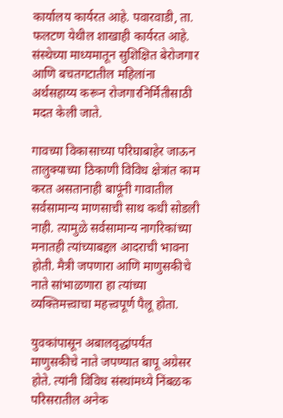कार्यालय कार्यरत आहे. पवारवाडी, ता. फलटण येथील शाखाही कार्यरत आहे. संस्थेच्या माध्यमातून सुशिक्षित बेरोजगार आणि बचतगटातील महिलांना अर्थसहाय्य करून रोजगारनिर्मितीसाठी मदत केली जाते.

गावच्या विकासाच्या परिघाबाहेर जाऊन तालुक्याच्या ठिकाणी विविध क्षेत्रांत काम करत असतानाही बापूंनी गावातील सर्वसामान्य माणसाची साथ कधी सोडली नाही. त्यामुळे सर्वसामान्य नागरिकांच्या मनातही त्यांच्याबद्दल आदराची भावना होती. मैत्री जपणारा आणि माणुसकीचे नाते सांभाळणारा हा त्यांच्या व्यक्तिमत्त्वाचा महत्त्वपूर्ण पैलू होता.

युवकांपासून अबालवृद्धांपर्यंत माणुसकीचे नाते जपण्यात बापू अग्रेसर होते. त्यांनी विविध संस्थांमध्ये निंबळक परिसरातील अनेक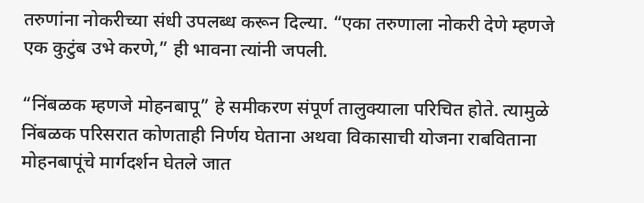तरुणांना नोकरीच्या संधी उपलब्ध करून दिल्या. “एका तरुणाला नोकरी देणे म्हणजे एक कुटुंब उभे करणे,” ही भावना त्यांनी जपली.

“निंबळक म्हणजे मोहनबापू” हे समीकरण संपूर्ण तालुक्याला परिचित होते. त्यामुळे निंबळक परिसरात कोणताही निर्णय घेताना अथवा विकासाची योजना राबविताना मोहनबापूंचे मार्गदर्शन घेतले जात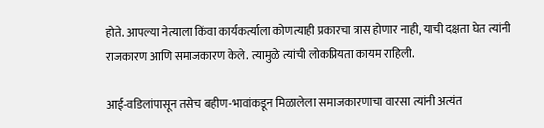होते. आपल्या नेत्याला किंवा कार्यकर्त्याला कोणत्याही प्रकारचा त्रास होणार नाही, याची दक्षता घेत त्यांनी राजकारण आणि समाजकारण केले. त्यामुळे त्यांची लोकप्रियता कायम राहिली.

आई-वडिलांपासून तसेच बहीण-भावांकडून मिळालेला समाजकारणाचा वारसा त्यांनी अत्यंत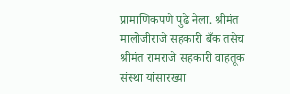प्रामाणिकपणे पुढे नेला. श्रीमंत मालोजीराजे सहकारी बँक तसेच श्रीमंत रामराजे सहकारी वाहतूक संस्था यांसारख्या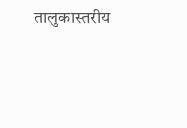तालुकास्तरीय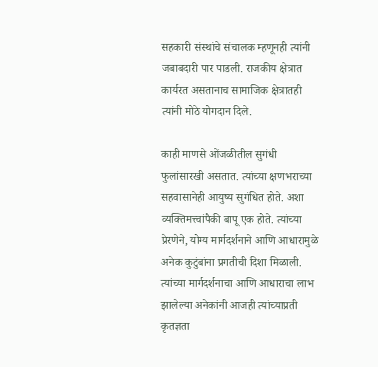सहकारी संस्थांचे संचालक म्हणूनही त्यांनी जबाबदारी पार पाडली. राजकीय क्षेत्रात कार्यरत असतानाच सामाजिक क्षेत्रातही त्यांनी मोठे योगदान दिले.

काही माणसे ओंजळीतील सुगंधी फुलांसारखी असतात. त्यांच्या क्षणभराच्या सहवासानेही आयुष्य सुगंधित होते. अशा व्यक्तिमत्त्वांपैकी बापू एक होते. त्यांच्या प्रेरणेने, योग्य मार्गदर्शनाने आणि आधारामुळे अनेक कुटुंबांना प्रगतीची दिशा मिळाली. त्यांच्या मार्गदर्शनाचा आणि आधाराचा लाभ झालेल्या अनेकांनी आजही त्यांच्याप्रती कृतज्ञता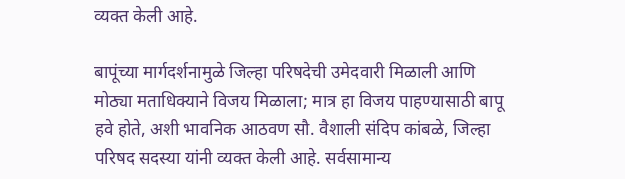व्यक्त केली आहे.

बापूंच्या मार्गदर्शनामुळे जिल्हा परिषदेची उमेदवारी मिळाली आणि मोठ्या मताधिक्याने विजय मिळाला; मात्र हा विजय पाहण्यासाठी बापू हवे होते, अशी भावनिक आठवण सौ. वैशाली संदिप कांबळे, जिल्हा परिषद सदस्या यांनी व्यक्त केली आहे. सर्वसामान्य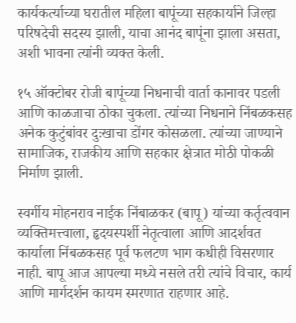कार्यकर्त्याच्या घरातील महिला बापूंच्या सहकार्याने जिल्हा परिषदेची सदस्य झाली, याचा आनंद बापूंना झाला असता, अशी भावना त्यांनी व्यक्त केली.

१५ ऑक्टोबर रोजी बापूंच्या निधनाची वार्ता कानावर पडली आणि काळजाचा ठोका चुकला. त्यांच्या निधनाने निंबळकसह अनेक कुटुंबांवर दुःखाचा डोंगर कोसळला. त्यांच्या जाण्याने सामाजिक, राजकीय आणि सहकार क्षेत्रात मोठी पोकळी निर्माण झाली.

स्वर्गीय मोहनराव नाईक निंबाळकर (बापू) यांच्या कर्तृत्ववान व्यक्तिमत्त्वाला, हृदयस्पर्शी नेतृत्वाला आणि आदर्शवत कार्याला निंबळकसह पूर्व फलटण भाग कधीही विसरणार नाही. बापू आज आपल्या मध्ये नसले तरी त्यांचे विचार, कार्य आणि मार्गदर्शन कायम स्मरणात राहणार आहे.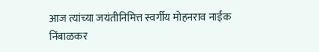आज त्यांच्या जयंतीनिमित्त स्वर्गीय मोहनराव नाईक निंबाळकर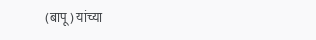(बापू) यांच्या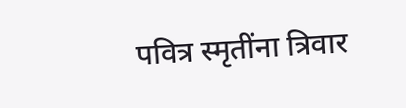पवित्र स्मृतींना त्रिवार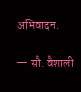अभिवादन.

— सौ. वैशाली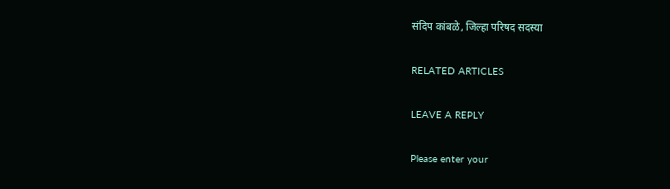संदिप कांबळे, जिल्हा परिषद सदस्या

RELATED ARTICLES

LEAVE A REPLY

Please enter your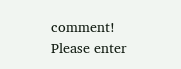comment!
Please enter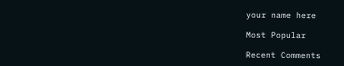your name here

Most Popular

Recent Comments